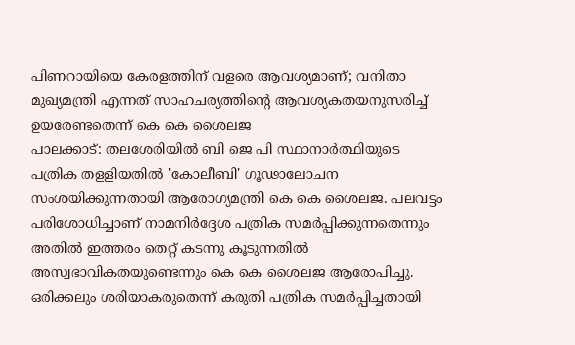പിണറായിയെ കേരളത്തിന് വളരെ ആവശ്യമാണ്; വനിതാ മുഖ്യമന്ത്രി എന്നത് സാഹചര്യത്തിന്റെ ആവശ്യകതയനുസരിച്ച് ഉയരേണ്ടതെന്ന് കെ കെ ശൈലജ
പാലക്കാട്: തലശേരിയിൽ ബി ജെ പി സ്ഥാനാർത്ഥിയുടെ പത്രിക തളളിയതിൽ 'കോലീബി' ഗൂഢാലോചന സംശയിക്കുന്നതായി ആരോഗ്യമന്ത്രി കെ കെ ശൈലജ. പലവട്ടം പരിശോധിച്ചാണ് നാമനിർദ്ദേശ പത്രിക സമർപ്പിക്കുന്നതെന്നും അതിൽ ഇത്തരം തെറ്റ് കടന്നു കൂടുന്നതിൽ അസ്വഭാവികതയുണ്ടെന്നും കെ കെ ശൈലജ ആരോപിച്ചു.
ഒരിക്കലും ശരിയാകരുതെന്ന് കരുതി പത്രിക സമർപ്പിച്ചതായി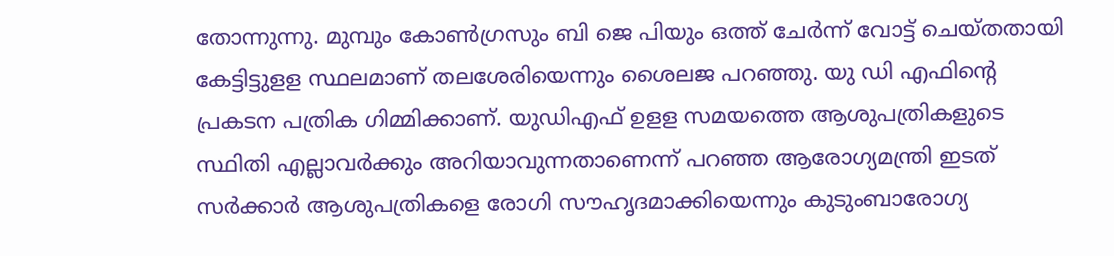തോന്നുന്നു. മുമ്പും കോൺഗ്രസും ബി ജെ പിയും ഒത്ത് ചേർന്ന് വോട്ട് ചെയ്തതായി കേട്ടിട്ടുളള സ്ഥലമാണ് തലശേരിയെന്നും ശൈലജ പറഞ്ഞു. യു ഡി എഫിന്റെ പ്രകടന പത്രിക ഗിമ്മിക്കാണ്. യുഡിഎഫ് ഉളള സമയത്തെ ആശുപത്രികളുടെ സ്ഥിതി എല്ലാവർക്കും അറിയാവുന്നതാണെന്ന് പറഞ്ഞ ആരോഗ്യമന്ത്രി ഇടത് സർക്കാർ ആശുപത്രികളെ രോഗി സൗഹൃദമാക്കിയെന്നും കുടുംബാരോഗ്യ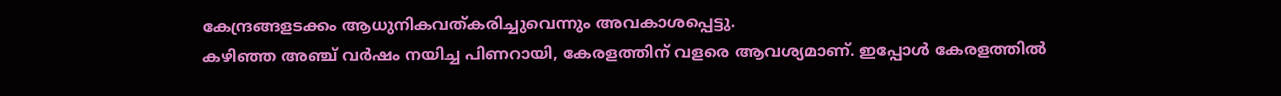കേന്ദ്രങ്ങളടക്കം ആധുനികവത്കരിച്ചുവെന്നും അവകാശപ്പെട്ടു.
കഴിഞ്ഞ അഞ്ച് വർഷം നയിച്ച പിണറായി, കേരളത്തിന് വളരെ ആവശ്യമാണ്. ഇപ്പോൾ കേരളത്തിൽ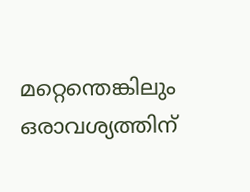മറ്റെന്തെങ്കിലും ഒരാവശ്യത്തിന്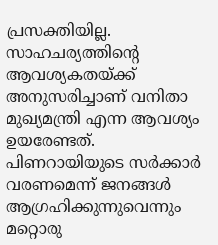പ്രസക്തിയില്ല. സാഹചര്യത്തിന്റെ ആവശ്യകതയ്ക്ക് അനുസരിച്ചാണ് വനിതാ മുഖ്യമന്ത്രി എന്ന ആവശ്യം ഉയരേണ്ടത്. പിണറായിയുടെ സർക്കാർ വരണമെന്ന് ജനങ്ങൾ ആഗ്രഹിക്കുന്നുവെന്നും മറ്റൊരു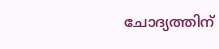ചോദ്യത്തിന്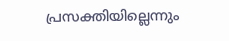പ്രസക്തിയില്ലെന്നും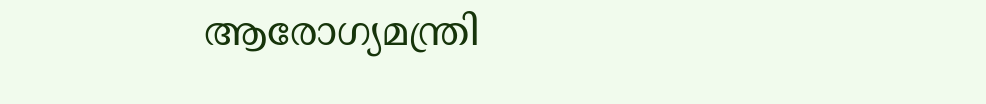ആരോഗ്യമന്ത്രി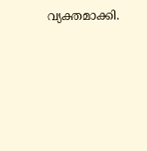വ്യക്തമാക്കി.